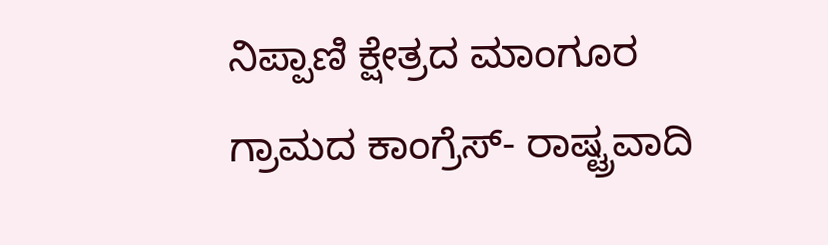ನಿಪ್ಪಾಣಿ ಕ್ಷೇತ್ರದ ಮಾಂಗೂರ ಗ್ರಾಮದ ಕಾಂಗ್ರೆಸ್- ರಾಷ್ಟ್ರವಾದಿ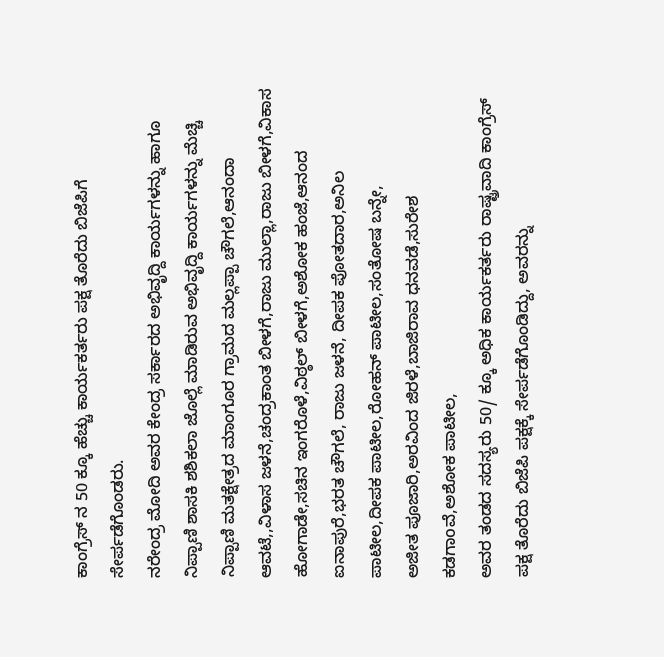ಕಾಂಗ್ರೆಸ್ ನ 50 ಕ್ಕೂ ಹೆಚ್ಚು ಕಾರ್ಯಕರ್ತರು ಪಕ್ಷ ತೊರೆದು ಬಿಜೆಪಿಗೆ ಸೇರ್ಪಡೆಗೊಂಡರು.
ನರೇಂದ್ರ ಮೋದಿ ಅವರ ಕೇಂದ್ರ ಸರ್ಕಾರದ ಅಭಿವೃದ್ದಿ ಕಾರ್ಯಗಳನ್ನು ಹಾಗೂ ನಿಪ್ಪಾಣಿ ಶಾಸಕಿ ಶಶಿಕಲಾ ಜೊಲ್ಲೆ ಮಾಡಿರುವ ಅಭಿವೃದ್ದಿ ಕಾರ್ಯಗಳನ್ನು ಮೆಚ್ಚಿ ನಿಪ್ಪಾಣಿ ಮತಕ್ಷೇತ್ರದ ಮಾಂಗೂರ ಗ್ರಾಮದ ಮಲ್ಲಪ್ಪಾ ಚೌಗಲೆ,ಆನಂದಾ ಆವಟೆ,,ವಿಳಾಸ ಜಳನೆ,ಚಂದ್ರಕಾಂತ ಬೀಳಗೆ,ರಾಜು ಮುಲ್ಲಾ,ರಾಜು ಬೀಳಗೆ,ವಿಕಾಸ ಹೋಗಾಡೇ,ಸಚಿನ ಇಂಗರೊಳೆ,ವಿಠ್ಠಲ್ ಬೀಳಗೆ,ಅಶೋಕ ಹಂಜೆ,ಆನಂದ ಐನಾಪುರೆ,ಭರತ ಚೌಗಲೆ, ರಾಜು ಜಳನೆ, ದೀಪಕ ಪೋತದಾರ,ಅನಿಲ ಪಾಟೀಲ,ದೀಪಕ ಪಾಟೀಲ,ರೋಹನ್ ಪಾಟೀಲ,ಸಂತೋಷ ಬನ್ನೇ,
ಅಜೀತ ಪೂಜಾರಿ,ಅರವಿಂದ ಜಿರಳೆ,ಬಾಜಿರಾವ ಧನವಡೆ,ಸುರೇಶ ಕಡಗಾoವೆ,ಅಶೋಕ ಪಾಟೀಲ,
ಅವರ ತಂಡದ ಸದಸ್ಯರು 50/ ಕ್ಕೂ ಅಧಿಕ ಕಾರ್ಯಕರ್ತರು ರಾಷ್ಟ್ರವಾದಿ ಕಾಂಗ್ರೆಸ್ ಪಕ್ಷ ತೊರೆದು ಬಿಜೆಪಿ ಪಕ್ಷಕ್ಕೆ ಸೇರ್ಪಡೆಗೊಂಡಿದ್ದು, ಅವರನ್ನು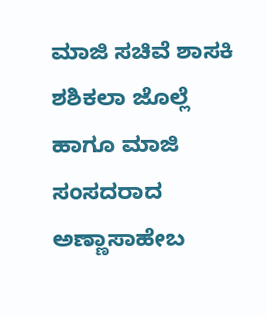ಮಾಜಿ ಸಚಿವೆ ಶಾಸಕಿ ಶಶಿಕಲಾ ಜೊಲ್ಲೆ ಹಾಗೂ ಮಾಜಿ ಸಂಸದರಾದ ಅಣ್ಣಾಸಾಹೇಬ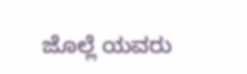ಜೊಲ್ಲೆ ಯವರು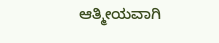ಆತ್ಮೀಯವಾಗಿ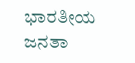ಭಾರತೀಯ ಜನತಾ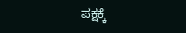ಪಕ್ಷಕ್ಕೆ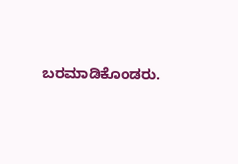ಬರಮಾಡಿಕೊಂಡರು.